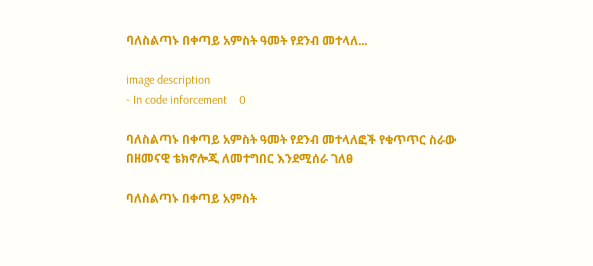ባለስልጣኑ በቀጣይ አምስት ዓመት የደንብ መተላለ...

image description
- In code inforcement    0

ባለስልጣኑ በቀጣይ አምስት ዓመት የደንብ መተላለፎች የቁጥጥር ስራው በዘመናዊ ቴክኖሎጂ ለመተግበር እንደሚሰራ ገለፀ

ባለስልጣኑ በቀጣይ አምስት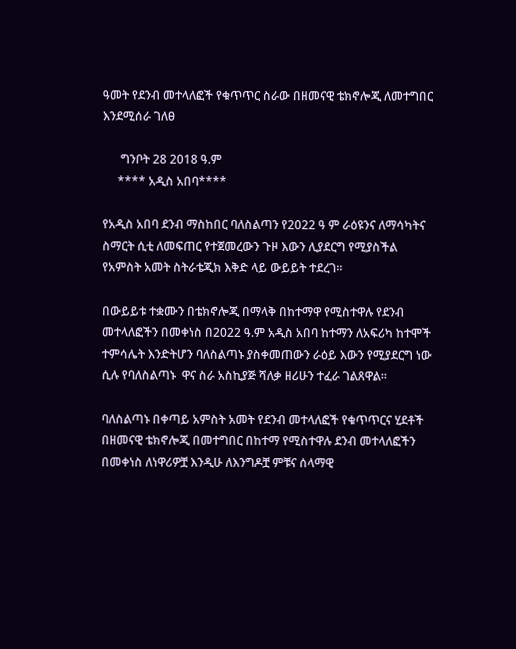ዓመት የደንብ መተላለፎች የቁጥጥር ስራው በዘመናዊ ቴክኖሎጂ ለመተግበር እንደሚሰራ ገለፀ

      ግንቦት 28 2018 ዓ.ም
     **** አዲስ አበባ****

የአዲስ አበባ ደንብ ማስከበር ባለስልጣን የ2022 ዓ ም ራዕዩንና ለማሳካትና ስማርት ሲቲ ለመፍጠር የተጀመረውን ጉዞ እውን ሊያደርግ የሚያስችል የአምስት አመት ስትራቴጂክ እቅድ ላይ ውይይት ተደረገ።

በውይይቱ ተቋሙን በቴክኖሎጂ በማላቅ በከተማዋ የሚስተዋሉ የደንብ መተላለፎችን በመቀነስ በ2022 ዓ.ም አዲስ አበባ ከተማን ለአፍሪካ ከተሞች ተምሳሌት እንድትሆን ባለስልጣኑ ያስቀመጠውን ራዕይ እውን የሚያደርግ ነው ሲሉ የባለስልጣኑ  ዋና ስራ አስኪያጅ ሻለቃ ዘሪሁን ተፈራ ገልጸዋል።

ባለስልጣኑ በቀጣይ አምስት አመት የደንብ መተላለፎች የቁጥጥርና ሂደቶች በዘመናዊ ቴክኖሎጂ በመተግበር በከተማ የሚስተዋሉ ደንብ መተላለፎችን በመቀነስ ለነዋሪዎቿ እንዲሁ ለእንግዶቿ ምቹና ሰላማዊ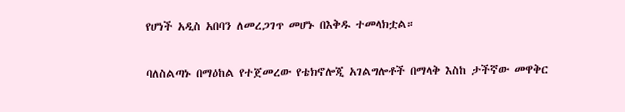የሆነች አዲስ አበባን ለመረጋገጥ መሆኑ በእቅዱ ተመላክቷል።

ባለስልጣኑ በማዕከል የተጀመረው የቴክኖሎጂ አገልግሎቶች በማላቅ እስከ ታችኛው መዋቅር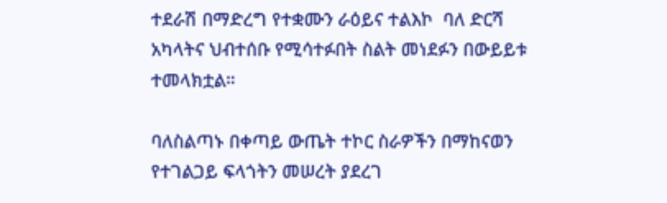ተደራሽ በማድረግ የተቋሙን ራዕይና ተልእኮ  ባለ ድርሻ አካላትና ህብተሰቡ የሚሳተፉበት ስልት መነደፉን በውይይቱ ተመላክቷል።

ባለስልጣኑ በቀጣይ ውጤት ተኮር ስራዎችን በማከናወን የተገልጋይ ፍላጎትን መሠረት ያደረገ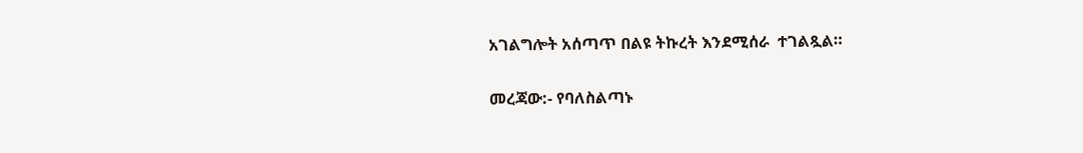አገልግሎት አሰጣጥ በልዩ ትኩረት እንደሚሰራ  ተገልጿል።

መረጃው:- የባለስልጣኑ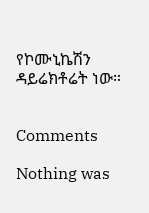የኮሙኒኬሽን ዳይሬክቶሬት ነው።


Comments

Nothing was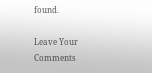found.

Leave Your Comments